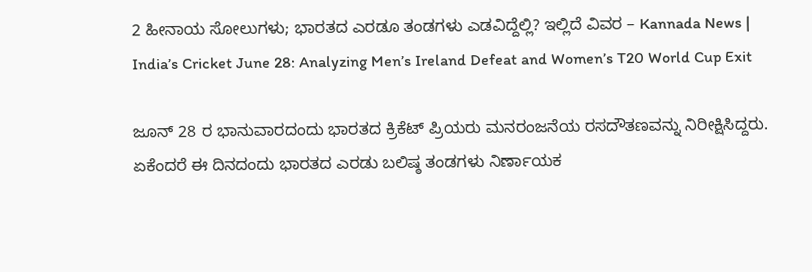2 ಹೀನಾಯ ಸೋಲುಗಳು; ಭಾರತದ ಎರಡೂ ತಂಡಗಳು ಎಡವಿದ್ದೆಲ್ಲಿ? ಇಲ್ಲಿದೆ ವಿವರ – Kannada News | India’s Cricket June 28: Analyzing Men’s Ireland Defeat and Women’s T20 World Cup Exit

ಜೂನ್ 28 ರ ಭಾನುವಾರದಂದು ಭಾರತದ ಕ್ರಿಕೆಟ್ ಪ್ರಿಯರು ಮನರಂಜನೆಯ ರಸದೌತಣವನ್ನು ನಿರೀಕ್ಷಿಸಿದ್ದರು. ಏಕೆಂದರೆ ಈ ದಿನದಂದು ಭಾರತದ ಎರಡು ಬಲಿಷ್ಠ ತಂಡಗಳು ನಿರ್ಣಾಯಕ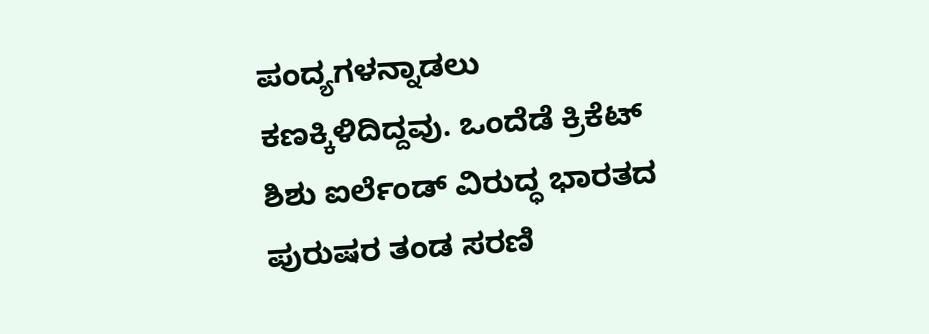ಪಂದ್ಯಗಳನ್ನಾಡಲು ಕಣಕ್ಕಿಳಿದಿದ್ದವು. ಒಂದೆಡೆ ಕ್ರಿಕೆಟ್ ಶಿಶು ಐರ್ಲೆಂಡ್ ವಿರುದ್ಧ ಭಾರತದ ಪುರುಷರ ತಂಡ ಸರಣಿ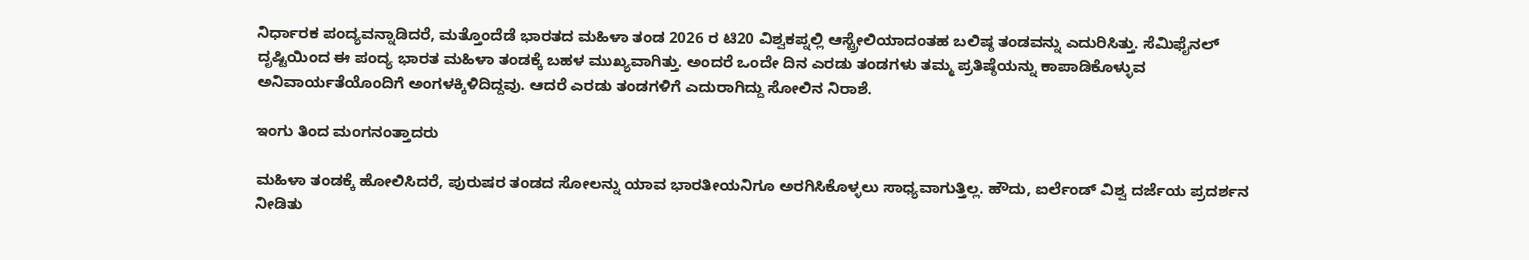ನಿರ್ಧಾರಕ ಪಂದ್ಯವನ್ನಾಡಿದರೆ, ಮತ್ತೊಂದೆಡೆ ಭಾರತದ ಮಹಿಳಾ ತಂಡ 2026 ರ ಟಿ20 ವಿಶ್ವಕಪ್ನಲ್ಲಿ ಆಸ್ಟ್ರೇಲಿಯಾದಂತಹ ಬಲಿಷ್ಠ ತಂಡವನ್ನು ಎದುರಿಸಿತ್ತು. ಸೆಮಿಫೈನಲ್ ದೃಷ್ಟಿಯಿಂದ ಈ ಪಂದ್ಯ ಭಾರತ ಮಹಿಳಾ ತಂಡಕ್ಕೆ ಬಹಳ ಮುಖ್ಯವಾಗಿತ್ತು. ಅಂದರೆ ಒಂದೇ ದಿನ ಎರಡು ತಂಡಗಳು ತಮ್ಮ ಪ್ರತಿಷ್ಠೆಯನ್ನು ಕಾಪಾಡಿಕೊಳ್ಳುವ ಅನಿವಾರ್ಯತೆಯೊಂದಿಗೆ ಅಂಗಳಕ್ಕಿಳಿದಿದ್ದವು. ಆದರೆ ಎರಡು ತಂಡಗಳಿಗೆ ಎದುರಾಗಿದ್ದು ಸೋಲಿನ ನಿರಾಶೆ.

ಇಂಗು ತಿಂದ ಮಂಗನಂತ್ತಾದರು

ಮಹಿಳಾ ತಂಡಕ್ಕೆ ಹೋಲಿಸಿದರೆ, ಪುರುಷರ ತಂಡದ ಸೋಲನ್ನು ಯಾವ ಭಾರತೀಯನಿಗೂ ಅರಗಿಸಿಕೊಳ್ಳಲು ಸಾಧ್ಯವಾಗುತ್ತಿಲ್ಲ. ಹೌದು, ಐರ್ಲೆಂಡ್ ವಿಶ್ವ ದರ್ಜೆಯ ಪ್ರದರ್ಶನ ನೀಡಿತು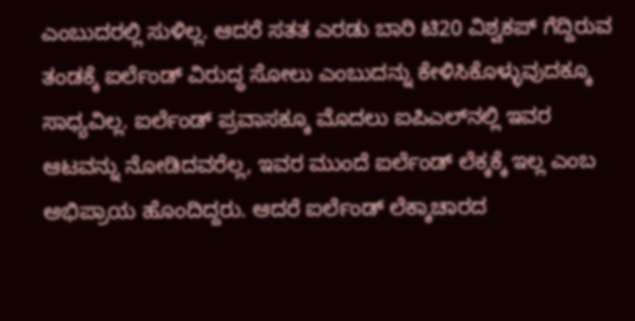ಎಂಬುದರಲ್ಲಿ ಸುಳಿಲ್ಲ. ಆದರೆ ಸತತ ಎರಡು ಬಾರಿ ಟಿ20 ವಿಶ್ವಕಪ್‌ ಗೆದ್ದಿರುವ ತಂಡಕ್ಕೆ ಐರ್ಲೆಂಡ್ ವಿರುದ್ಧ ಸೋಲು ಎಂಬುದನ್ನು ಕೇಳಿಸಿಕೊಳ್ಳುವುದಕ್ಕೂ ಸಾಧ್ಯವಿಲ್ಲ. ಐರ್ಲೆಂಡ್ ಪ್ರವಾಸಕ್ಕೂ ಮೊದಲು ಐಪಿಎಲ್‌ನಲ್ಲಿ ಇವರ ಆಟವನ್ನು ನೋಡಿದವರೆಲ್ಲ, ಇವರ ಮುಂದೆ ಐರ್ಲೆಂಡ್ ಲೆಕ್ಕಕ್ಕೆ ಇಲ್ಲ ಎಂಬ ಅಭಿಪ್ರಾಯ ಹೊಂದಿದ್ದರು. ಆದರೆ ಐರ್ಲೆಂಡ್ ಲೆಕ್ಕಾಚಾರದ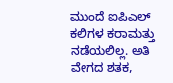ಮುಂದೆ ಐಪಿಎಲ್ ಕಲಿಗಳ ಕರಾಮತ್ತು ನಡೆಯಲಿಲ್ಲ. ಅತಿ ವೇಗದ ಶತಕ,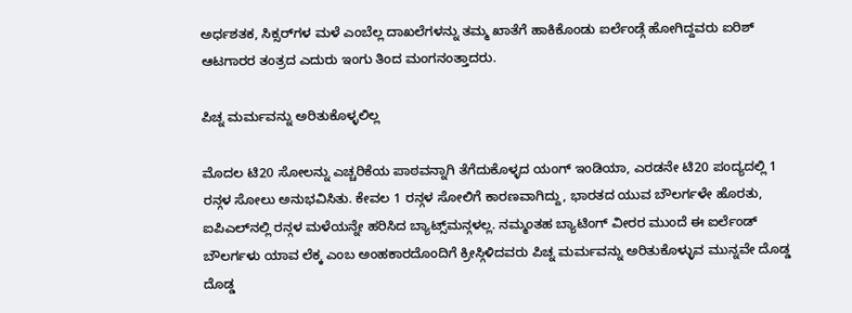ಅರ್ಧಶತಕ, ಸಿಕ್ಸರ್‌ಗಳ ಮಳೆ ಎಂಬೆಲ್ಲ ದಾಖಲೆಗಳನ್ನು ತಮ್ಮ ಖಾತೆಗೆ ಹಾಕಿಕೊಂಡು ಐರ್ಲೆಂಡ್ಗೆ ಹೋಗಿದ್ದವರು ಐರಿಶ್ ಆಟಗಾರರ ತಂತ್ರದ ಎದುರು ಇಂಗು ತಿಂದ ಮಂಗನಂತ್ತಾದರು.

ಪಿಚ್ನ ಮರ್ಮವನ್ನು ಅರಿತುಕೊಳ್ಳಲಿಲ್ಲ

ಮೊದಲ ಟಿ20 ಸೋಲನ್ನು ಎಚ್ಚರಿಕೆಯ ಪಾಠವನ್ನಾಗಿ ತೆಗೆದುಕೊಳ್ಳದ ಯಂಗ್ ಇಂಡಿಯಾ, ಎರಡನೇ ಟಿ20 ಪಂದ್ಯದಲ್ಲಿ 1 ರನ್ಗಳ ಸೋಲು ಅನುಭವಿಸಿತು. ಕೇವಲ 1 ರನ್ಗಳ ಸೋಲಿಗೆ ಕಾರಣವಾಗಿದ್ದು, ಭಾರತದ ಯುವ ಬೌಲರ್ಗಳೇ ಹೊರತು, ಐಪಿಎಲ್‌ನಲ್ಲಿ ರನ್ಗಳ ಮಳೆಯನ್ನೇ ಹರಿಸಿದ ಬ್ಯಾಟ್ಸ್‌ಮನ್ಗಳಲ್ಲ. ನಮ್ಮಂತಹ ಬ್ಯಾಟಿಂಗ್‌ ವೀರರ ಮುಂದೆ ಈ ಐರ್ಲೆಂಡ್ ಬೌಲರ್ಗಳು ಯಾವ ಲೆಕ್ಕ ಎಂಬ ಅಂಹಕಾರದೊಂದಿಗೆ ಕ್ರೀಸ್ಗಿಳಿದವರು ಪಿಚ್ನ ಮರ್ಮವನ್ನು ಅರಿತುಕೊಳ್ಳುವ ಮುನ್ನವೇ ದೊಡ್ಡ ದೊಡ್ಡ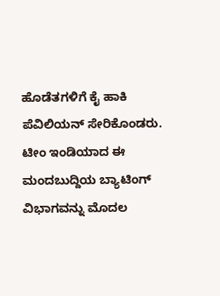ಹೊಡೆತಗಳಿಗೆ ಕೈ ಹಾಕಿ ಪೆವಿಲಿಯನ್ ಸೇರಿಕೊಂಡರು. ಟೀಂ ಇಂಡಿಯಾದ ಈ ಮಂದಬುದ್ದಿಯ ಬ್ಯಾಟಿಂಗ್ ವಿಭಾಗವನ್ನು ಮೊದಲ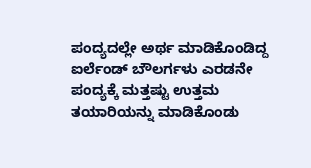ಪಂದ್ಯದಲ್ಲೇ ಅರ್ಥ ಮಾಡಿಕೊಂಡಿದ್ದ ಐರ್ಲೆಂಡ್ ಬೌಲರ್ಗಳು ಎರಡನೇ ಪಂದ್ಯಕ್ಕೆ ಮತ್ತಷ್ಟು ಉತ್ತಮ ತಯಾರಿಯನ್ನು ಮಾಡಿಕೊಂಡು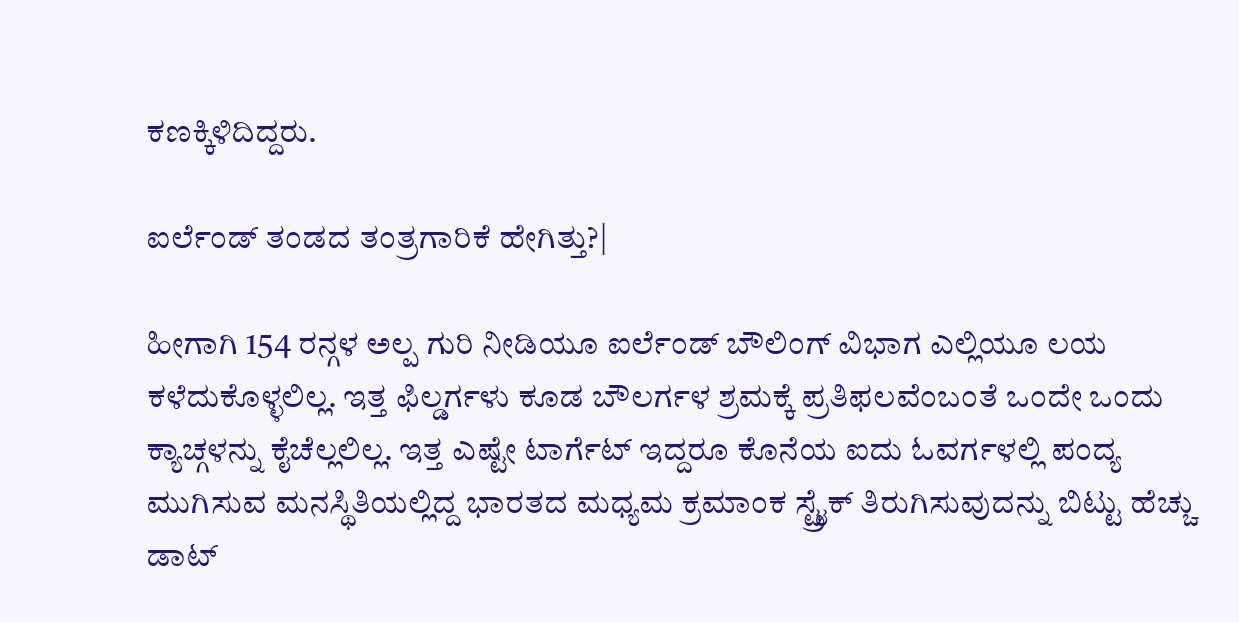ಕಣಕ್ಕಿಳಿದಿದ್ದರು.

ಐರ್ಲೆಂಡ್ ತಂಡದ ತಂತ್ರಗಾರಿಕೆ ಹೇಗಿತ್ತು?|

ಹೀಗಾಗಿ 154 ರನ್ಗಳ ಅಲ್ಪ ಗುರಿ ನೀಡಿಯೂ ಐರ್ಲೆಂಡ್ ಬೌಲಿಂಗ್ ವಿಭಾಗ ಎಲ್ಲಿಯೂ ಲಯ ಕಳೆದುಕೊಳ್ಳಲಿಲ್ಲ. ಇತ್ತ ಫಿಲ್ಡರ್ಗಳು ಕೂಡ ಬೌಲರ್ಗಳ ಶ್ರಮಕ್ಕೆ ಪ್ರತಿಫಲವೆಂಬಂತೆ ಒಂದೇ ಒಂದು ಕ್ಯಾಚ್ಗಳನ್ನು ಕೈಚೆಲ್ಲಲಿಲ್ಲ. ಇತ್ತ ಎಷ್ಟೇ ಟಾರ್ಗೆಟ್ ಇದ್ದರೂ ಕೊನೆಯ ಐದು ಓವರ್ಗಳಲ್ಲಿ ಪಂದ್ಯ ಮುಗಿಸುವ ಮನಸ್ಥಿತಿಯಲ್ಲಿದ್ದ ಭಾರತದ ಮಧ್ಯಮ ಕ್ರಮಾಂಕ ಸ್ಟ್ರೈಕ್ ತಿರುಗಿಸುವುದನ್ನು ಬಿಟ್ಟು ಹೆಚ್ಚು ಡಾಟ್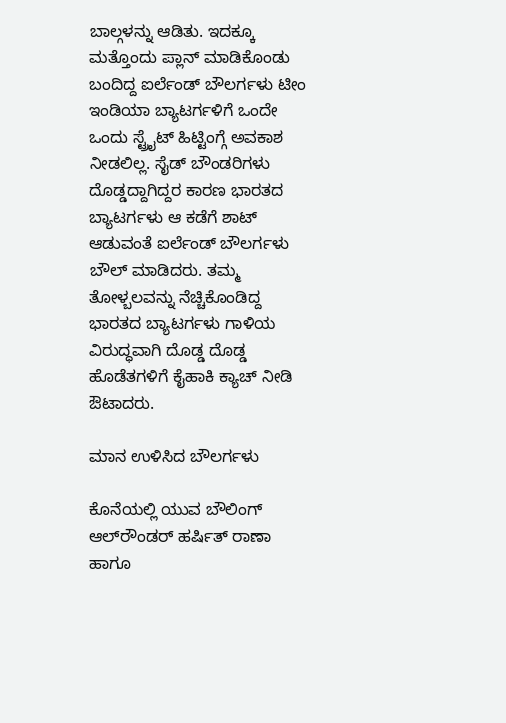ಬಾಲ್ಗಳನ್ನು ಆಡಿತು. ಇದಕ್ಕೂ ಮತ್ತೊಂದು ಪ್ಲಾನ್ ಮಾಡಿಕೊಂಡು ಬಂದಿದ್ದ ಐರ್ಲೆಂಡ್ ಬೌಲರ್ಗಳು ಟೀಂ ಇಂಡಿಯಾ ಬ್ಯಾಟರ್ಗಳಿಗೆ ಒಂದೇ ಒಂದು ಸ್ಟ್ರೈಟ್ ಹಿಟ್ಟಿಂಗ್ಗೆ ಅವಕಾಶ ನೀಡಲಿಲ್ಲ. ಸೈಡ್ ಬೌಂಡರಿಗಳು ದೊಡ್ಡದ್ದಾಗಿದ್ದರ ಕಾರಣ ಭಾರತದ ಬ್ಯಾಟರ್ಗಳು ಆ ಕಡೆಗೆ ಶಾಟ್ ಆಡುವಂತೆ ಐರ್ಲೆಂಡ್ ಬೌಲರ್ಗಳು ಬೌಲ್ ಮಾಡಿದರು. ತಮ್ಮ ತೋಳ್ಬಲವನ್ನು ನೆಚ್ಚಿಕೊಂಡಿದ್ದ ಭಾರತದ ಬ್ಯಾಟರ್ಗಳು ಗಾಳಿಯ ವಿರುದ್ಧವಾಗಿ ದೊಡ್ಡ ದೊಡ್ಡ ಹೊಡೆತಗಳಿಗೆ ಕೈಹಾಕಿ ಕ್ಯಾಚ್ ನೀಡಿ ಔಟಾದರು.

ಮಾನ ಉಳಿಸಿದ ಬೌಲರ್ಗಳು

ಕೊನೆಯಲ್ಲಿ ಯುವ ಬೌಲಿಂಗ್ ಆಲ್‌ರೌಂಡರ್ ಹರ್ಷಿತ್ ರಾಣಾ ಹಾಗೂ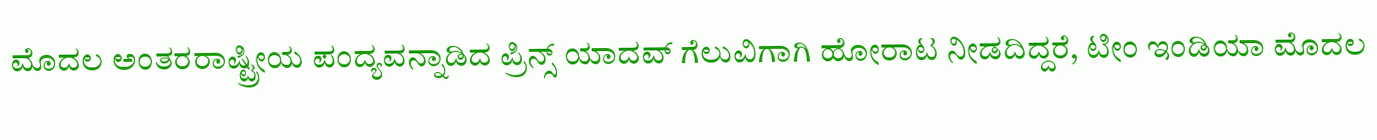ಮೊದಲ ಅಂತರರಾಷ್ಟ್ರೀಯ ಪಂದ್ಯವನ್ನಾಡಿದ ಪ್ರಿನ್ಸ್ ಯಾದವ್ ಗೆಲುವಿಗಾಗಿ ಹೋರಾಟ ನೀಡದಿದ್ದರೆ, ಟೀಂ ಇಂಡಿಯಾ ಮೊದಲ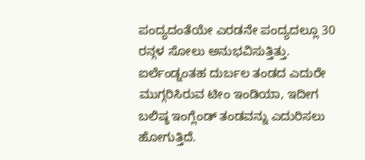ಪಂದ್ಯದಂತೆಯೇ ಎರಡನೇ ಪಂದ್ಯದಲ್ಲೂ 30 ರನ್ಗಳ ಸೋಲು ಅನುಭವಿಸುತ್ತಿತ್ತು. ಐರ್ಲೆಂಡ್ನಂತಹ ದುರ್ಬಲ ತಂಡದ ಎದುರೇ ಮುಗ್ಗರಿಸಿರುವ ಟೀಂ ಇಂಡಿಯಾ, ಇದೀಗ ಬಲಿಷ್ಠ ಇಂಗ್ಲೆಂಡ್‌ ತಂಡವನ್ನು ಎದುರಿಸಲು ಹೋಗುತ್ತಿದೆ.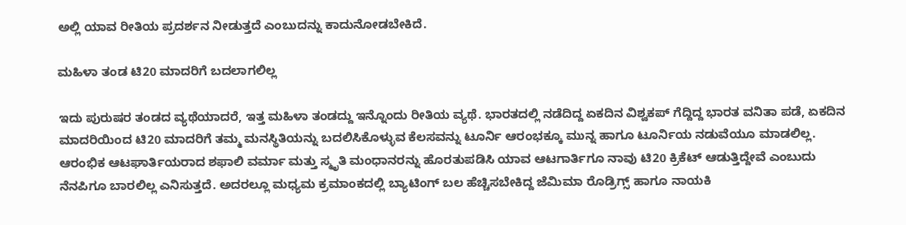ಅಲ್ಲಿ ಯಾವ ರೀತಿಯ ಪ್ರದರ್ಶನ ನೀಡುತ್ತದೆ ಎಂಬುದನ್ನು ಕಾದುನೋಡಬೇಕಿದೆ.

ಮಹಿಳಾ ತಂಡ ಟಿ20 ಮಾದರಿಗೆ ಬದಲಾಗಲಿಲ್ಲ

ಇದು ಪುರುಷರ ತಂಡದ ವ್ಯಥೆಯಾದರೆ, ಇತ್ತ ಮಹಿಳಾ ತಂಡದ್ದು ಇನ್ನೊಂದು ರೀತಿಯ ವ್ಯಥೆ. ಭಾರತದಲ್ಲಿ ನಡೆದಿದ್ದ ಏಕದಿನ ವಿಶ್ವಕಪ್ ಗೆದ್ದಿದ್ದ ಭಾರತ ವನಿತಾ ಪಡೆ, ಏಕದಿನ ಮಾದರಿಯಿಂದ ಟಿ20 ಮಾದರಿಗೆ ತಮ್ಮ ಮನಸ್ಥಿತಿಯನ್ನು ಬದಲಿಸಿಕೊಳ್ಳುವ ಕೆಲಸವನ್ನು ಟೂರ್ನಿ ಆರಂಭಕ್ಕೂ ಮುನ್ನ ಹಾಗೂ ಟೂರ್ನಿಯ ನಡುವೆಯೂ ಮಾಡಲಿಲ್ಲ. ಆರಂಭಿಕ ಆಟಘಾರ್ತಿಯರಾದ ಶಫಾಲಿ ವರ್ಮಾ ಮತ್ತು ಸ್ಮೃತಿ ಮಂಧಾನರನ್ನು ಹೊರತುಪಡಿಸಿ ಯಾವ ಆಟಗಾರ್ತಿಗೂ ನಾವು ಟಿ20 ಕ್ರಿಕೆಟ್ ಆಡುತ್ತಿದ್ದೇವೆ ಎಂಬುದು ನೆನಪಿಗೂ ಬಾರಲಿಲ್ಲ ಎನಿಸುತ್ತದೆ. ಅದರಲ್ಲೂ ಮಧ್ಯಮ ಕ್ರಮಾಂಕದಲ್ಲಿ ಬ್ಯಾಟಿಂಗ್‌ ಬಲ ಹೆಚ್ಚಿಸಬೇಕಿದ್ದ ಜೆಮಿಮಾ ರೊಡ್ರಿಗ್ಸ್ ಹಾಗೂ ನಾಯಕಿ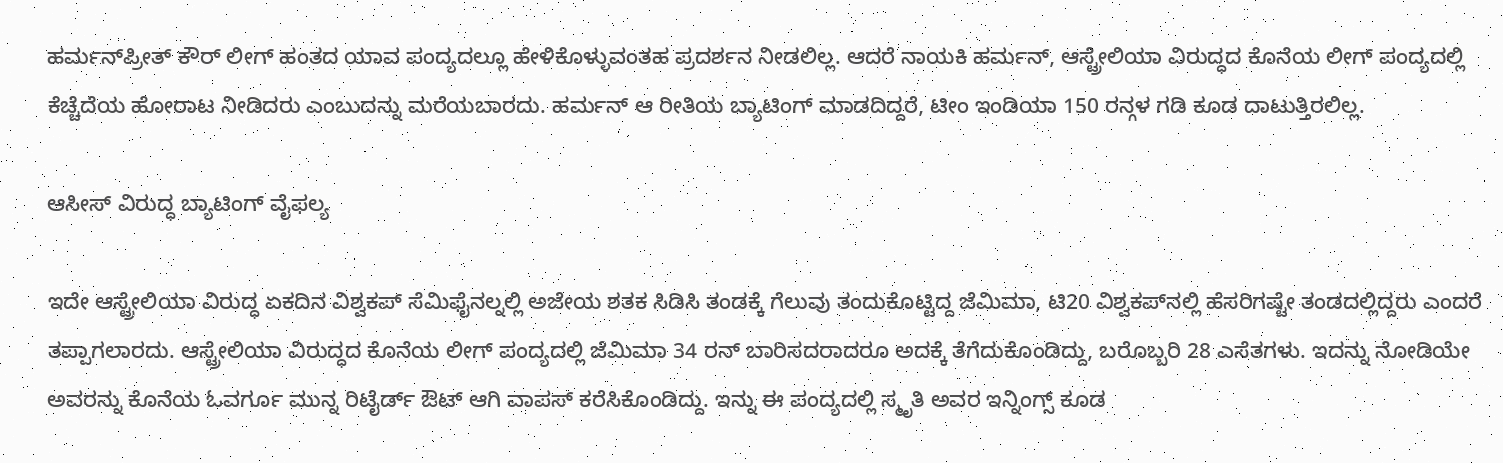ಹರ್ಮನ್‌ಪ್ರೀತ್ ಕೌರ್ ಲೀಗ್ ಹಂತದ ಯಾವ ಪಂದ್ಯದಲ್ಲೂ ಹೇಳಿಕೊಳ್ಳುವಂತಹ ಪ್ರದರ್ಶನ ನೀಡಲಿಲ್ಲ. ಆದರೆ ನಾಯಕಿ ಹರ್ಮನ್, ಆಸ್ಟ್ರೇಲಿಯಾ ವಿರುದ್ಧದ ಕೊನೆಯ ಲೀಗ್ ಪಂದ್ಯದಲ್ಲಿ ಕೆಚ್ಚೆದೆಯ ಹೋರಾಟ ನೀಡಿದರು ಎಂಬುದನ್ನು ಮರೆಯಬಾರದು. ಹರ್ಮನ್ ಆ ರೀತಿಯ ಬ್ಯಾಟಿಂಗ್‌ ಮಾಡದಿದ್ದರೆ, ಟೀಂ ಇಂಡಿಯಾ 150 ರನ್ಗಳ ಗಡಿ ಕೂಡ ದಾಟುತ್ತಿರಲಿಲ್ಲ.

ಆಸೀಸ್ ವಿರುದ್ಧ ಬ್ಯಾಟಿಂಗ್ ವೈಫಲ್ಯ

ಇದೇ ಆಸ್ಟ್ರೇಲಿಯಾ ವಿರುದ್ಧ ಏಕದಿನ ವಿಶ್ವಕಪ್ ಸೆಮಿಫೈನಲ್ನಲ್ಲಿ ಅಜೇಯ ಶತಕ ಸಿಡಿಸಿ ತಂಡಕ್ಕೆ ಗೆಲುವು ತಂದುಕೊಟ್ಟಿದ್ದ ಜೆಮಿಮಾ, ಟಿ20 ವಿಶ್ವಕಪ್‌ನಲ್ಲಿ ಹೆಸರಿಗಷ್ಟೇ ತಂಡದಲ್ಲಿದ್ದರು ಎಂದರೆ ತಪ್ಪಾಗಲಾರದು. ಆಸ್ಟ್ರೇಲಿಯಾ ವಿರುದ್ಧದ ಕೊನೆಯ ಲೀಗ್ ಪಂದ್ಯದಲ್ಲಿ ಜೆಮಿಮಾ 34 ರನ್ ಬಾರಿಸದರಾದರೂ ಅದಕ್ಕೆ ತೆಗೆದುಕೊಂಡಿದ್ದು, ಬರೊಬ್ಬರಿ 28 ಎಸೆತಗಳು. ಇದನ್ನು ನೋಡಿಯೇ ಅವರನ್ನು ಕೊನೆಯ ಓವರ್ಗೂ ಮುನ್ನ ರಿಟೈರ್ಡ್ ಔಟ್ ಆಗಿ ವಾಪಸ್ ಕರೆಸಿಕೊಂಡಿದ್ದು. ಇನ್ನು ಈ ಪಂದ್ಯದಲ್ಲಿ ಸ್ಮೃತಿ ಅವರ ಇನ್ನಿಂಗ್ಸ್ ಕೂಡ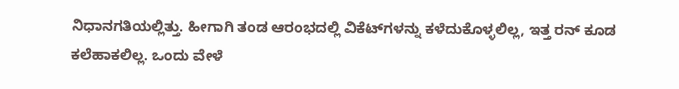ನಿಧಾನಗತಿಯಲ್ಲಿತ್ತು. ಹೀಗಾಗಿ ತಂಡ ಆರಂಭದಲ್ಲಿ ವಿಕೆಟ್‌ಗಳನ್ನು ಕಳೆದುಕೊಳ್ಳಲಿಲ್ಲ, ಇತ್ತ ರನ್ ಕೂಡ ಕಲೆಹಾಕಲಿಲ್ಲ. ಒಂದು ವೇಳೆ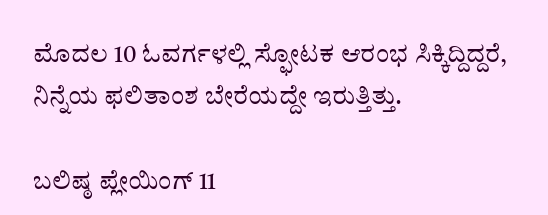ಮೊದಲ 10 ಓವರ್ಗಳಲ್ಲಿ ಸ್ಫೋಟಕ ಆರಂಭ ಸಿಕ್ಕಿದ್ದಿದ್ದರೆ, ನಿನ್ನೆಯ ಫಲಿತಾಂಶ ಬೇರೆಯದ್ದೇ ಇರುತ್ತಿತ್ತು.

ಬಲಿಷ್ಠ ಪ್ಲೇಯಿಂಗ್ 11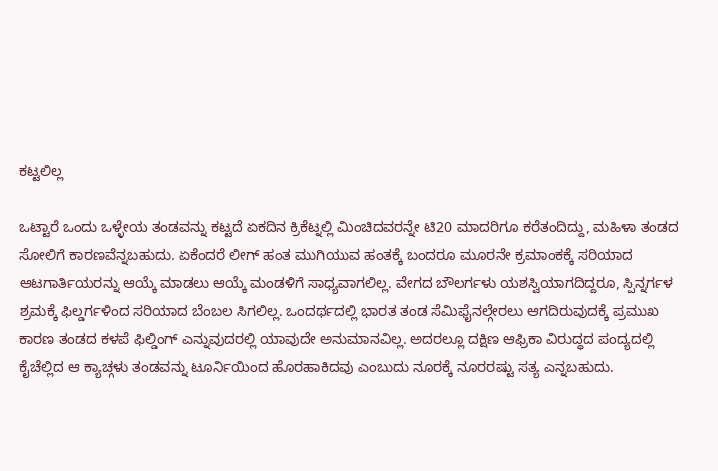ಕಟ್ಟಲಿಲ್ಲ

ಒಟ್ಟಾರೆ ಒಂದು ಒಳ್ಳೇಯ ತಂಡವನ್ನು ಕಟ್ಟದೆ ಏಕದಿನ ಕ್ರಿಕೆಟ್ನಲ್ಲಿ ಮಿಂಚಿದವರನ್ನೇ ಟಿ20 ಮಾದರಿಗೂ ಕರೆತಂದಿದ್ದು, ಮಹಿಳಾ ತಂಡದ ಸೋಲಿಗೆ ಕಾರಣವೆನ್ನಬಹುದು. ಏಕೆಂದರೆ ಲೀಗ್ ಹಂತ ಮುಗಿಯುವ ಹಂತಕ್ಕೆ ಬಂದರೂ ಮೂರನೇ ಕ್ರಮಾಂಕಕ್ಕೆ ಸರಿಯಾದ ಆಟಗಾರ್ತಿಯರನ್ನು ಆಯ್ಕೆ ಮಾಡಲು ಆಯ್ಕೆ ಮಂಡಳಿಗೆ ಸಾಧ್ಯವಾಗಲಿಲ್ಲ. ವೇಗದ ಬೌಲರ್ಗಳು ಯಶಸ್ವಿಯಾಗದಿದ್ದರೂ, ಸ್ಪಿನ್ನರ್ಗಳ ಶ್ರಮಕ್ಕೆ ಫಿಲ್ಡರ್ಗಳಿಂದ ಸರಿಯಾದ ಬೆಂಬಲ ಸಿಗಲಿಲ್ಲ. ಒಂದರ್ಥದಲ್ಲಿ ಭಾರತ ತಂಡ ಸೆಮಿಫೈನಲ್ಗೇರಲು ಆಗದಿರುವುದಕ್ಕೆ ಪ್ರಮುಖ ಕಾರಣ ತಂಡದ ಕಳಪೆ ಫಿಲ್ಡಿಂಗ್ ಎನ್ನುವುದರಲ್ಲಿ ಯಾವುದೇ ಅನುಮಾನವಿಲ್ಲ. ಅದರಲ್ಲೂ ದಕ್ಷಿಣ ಆಫ್ರಿಕಾ ವಿರುದ್ಧದ ಪಂದ್ಯದಲ್ಲಿ ಕೈಚೆಲ್ಲಿದ ಆ ಕ್ಯಾಚ್ಗಳು ತಂಡವನ್ನು ಟೂರ್ನಿಯಿಂದ ಹೊರಹಾಕಿದವು ಎಂಬುದು ನೂರಕ್ಕೆ ನೂರರಷ್ಟು ಸತ್ಯ ಎನ್ನಬಹುದು.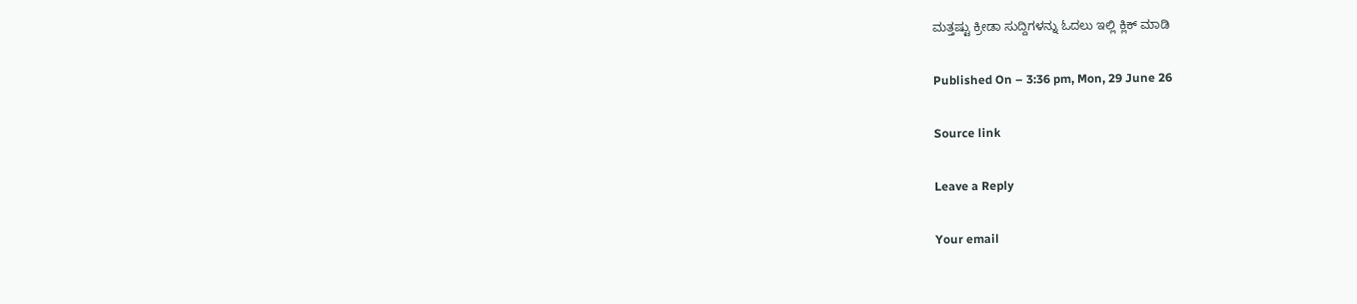ಮತ್ತಷ್ಟು ಕ್ರೀಡಾ ಸುದ್ದಿಗಳನ್ನು ಓದಲು ಇಲ್ಲಿ ಕ್ಲಿಕ್ ಮಾಡಿ

Published On – 3:36 pm, Mon, 29 June 26

Source link

Leave a Reply

Your email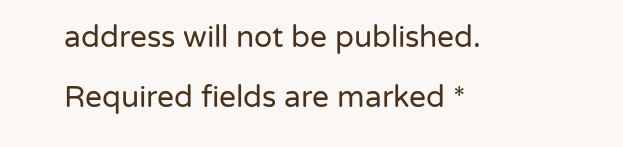address will not be published. Required fields are marked *